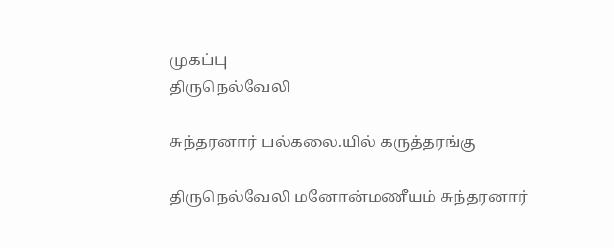முகப்பு
திருநெல்வேலி

சுந்தரனார் பல்கலை.யில் கருத்தரங்கு

திருநெல்வேலி மனோன்மணீயம் சுந்தரனார்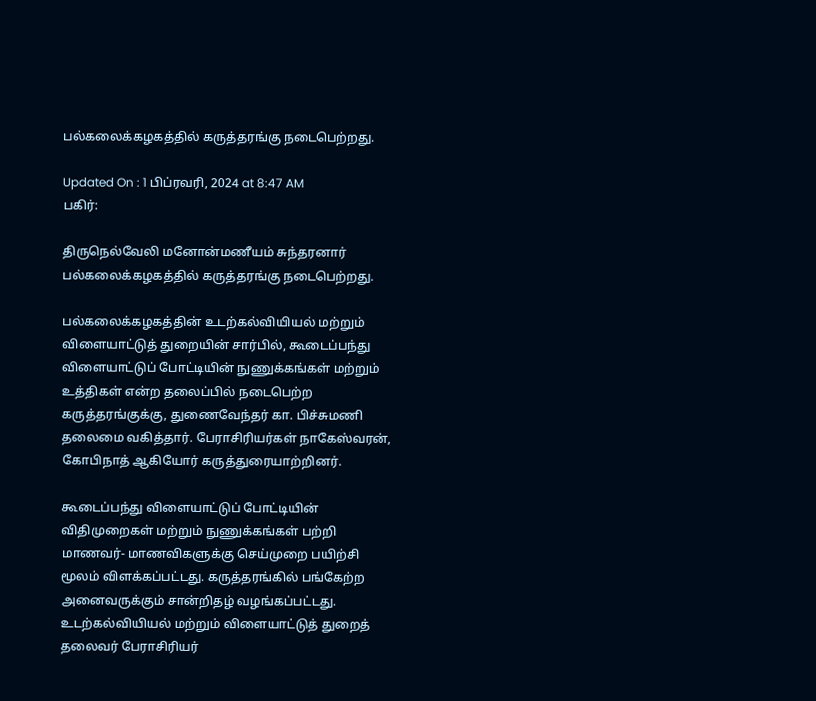பல்கலைக்கழகத்தில் கருத்தரங்கு நடைபெற்றது.

Updated On : 1 பிப்ரவரி, 2024 at 8:47 AM
பகிர்:

திருநெல்வேலி மனோன்மணீயம் சுந்தரனார் பல்கலைக்கழகத்தில் கருத்தரங்கு நடைபெற்றது.

பல்கலைக்கழகத்தின் உடற்கல்வியியல் மற்றும் விளையாட்டுத் துறையின் சார்பில், கூடைப்பந்து விளையாட்டுப் போட்டியின் நுணுக்கங்கள் மற்றும் உத்திகள் என்ற தலைப்பில் நடைபெற்ற கருத்தரங்குக்கு, துணைவேந்தர் கா. பிச்சுமணி தலைமை வகித்தார். பேராசிரியர்கள் நாகேஸ்வரன், கோபிநாத் ஆகியோர் கருத்துரையாற்றினர்.

கூடைப்பந்து விளையாட்டுப் போட்டியின் விதிமுறைகள் மற்றும் நுணுக்கங்கள் பற்றி மாணவர்- மாணவிகளுக்கு செய்முறை பயிற்சி மூலம் விளக்கப்பட்டது. கருத்தரங்கில் பங்கேற்ற அனைவருக்கும் சான்றிதழ் வழங்கப்பட்டது. உடற்கல்வியியல் மற்றும் விளையாட்டுத் துறைத் தலைவர் பேராசிரியர்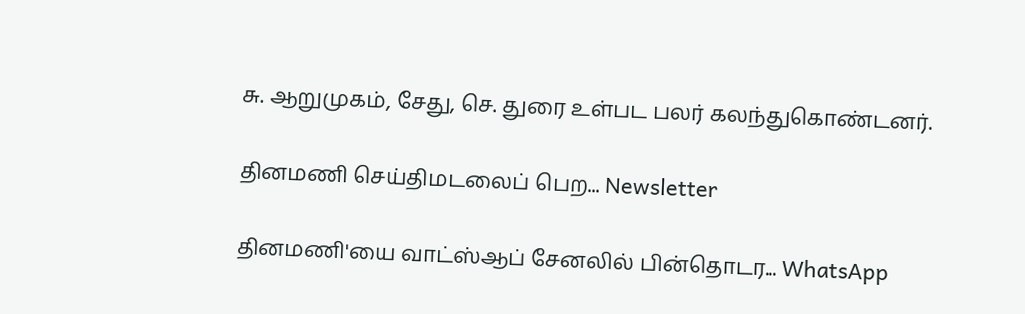சு. ஆறுமுகம், சேது, செ. துரை உள்பட பலர் கலந்துகொண்டனர்.

தினமணி செய்திமடலைப் பெற... Newsletter

தினமணி'யை வாட்ஸ்ஆப் சேனலில் பின்தொடர... WhatsApp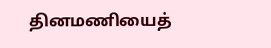தினமணியைத்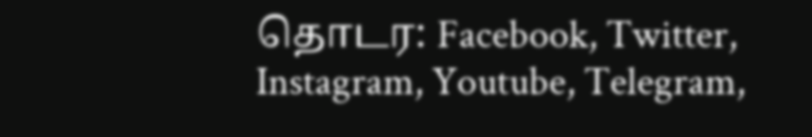தொடர: Facebook, Twitter, Instagram, Youtube, Telegram,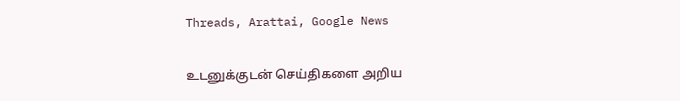Threads, Arattai, Google News

உடனுக்குடன் செய்திகளை அறிய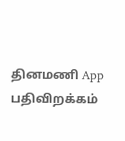தினமணி App பதிவிறக்கம்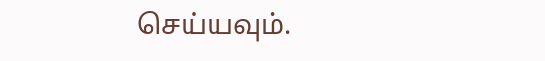செய்யவும்.